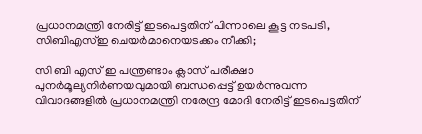പ്രധാനമന്ത്രി നേരിട്ട് ഇടപെട്ടതിന് പിന്നാലെ കൂട്ട നടപടി, സിബിഎസ്‌ഇ ചെയര്‍മാനെയടക്കം നീക്കി;

സി ബി എസ് ഇ പന്ത്രണ്ടാം ക്ലാസ് പരീക്ഷാ പുനർമൂല്യനിർണയവുമായി ബന്ധപ്പെട്ട് ഉയർന്നുവന്ന വിവാദങ്ങളില്‍ പ്രധാനമന്ത്രി നരേന്ദ്ര മോദി നേരിട്ട് ഇടപെട്ടതിന്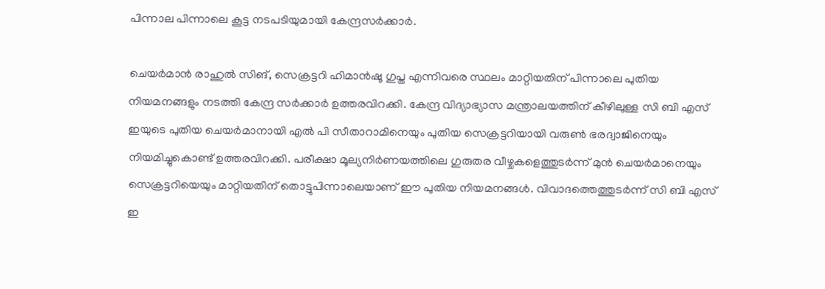പിന്നാല പിന്നാലെ കൂട്ട നടപടിയുമായി കേന്ദ്രസർക്കാർ.

ചെയർമാൻ രാഹുല്‍ സിങ്, സെക്രട്ടറി ഹിമാൻഷൂ ഗുപ്ത എന്നിവരെ സ്ഥലം മാറ്റിയതിന് പിന്നാലെ പുതിയ നിയമനങ്ങളും നടത്തി കേന്ദ്ര സർക്കാർ ഉത്തരവിറക്കി. കേന്ദ്ര വിദ്യാഭ്യാസ മന്ത്രാലയത്തിന് കീഴിലുള്ള സി ബി എസ് ഇയുടെ പുതിയ ചെയർമാനായി എല്‍ പി സീതാറാമിനെയും പുതിയ സെക്രട്ടറിയായി വരുണ്‍ ഭരദ്വാജിനെയും നിയമിച്ചുകൊണ്ട് ഉത്തരവിറക്കി. പരീക്ഷാ മൂല്യനിർണയത്തിലെ ഗുരുതര വീഴ്ചകളെത്തുടർന്ന് മുൻ ചെയർമാനെയും സെക്രട്ടറിയെയും മാറ്റിയതിന് തൊട്ടുപിന്നാലെയാണ് ഈ പുതിയ നിയമനങ്ങള്‍. വിവാദത്തെത്തുടർന്ന് സി ബി എസ് ഇ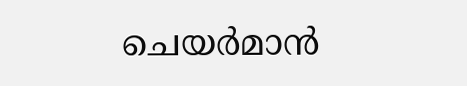ചെയർമാൻ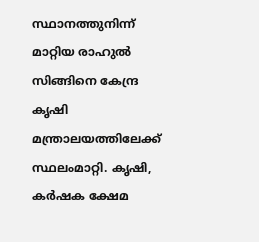സ്ഥാനത്തുനിന്ന് മാറ്റിയ രാഹുല്‍ സിങ്ങിനെ കേന്ദ്ര കൃഷി മന്ത്രാലയത്തിലേക്ക് സ്ഥലംമാറ്റി. കൃഷി, കർഷക ക്ഷേമ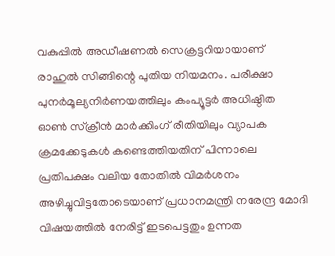വകുപ്പില്‍ അഡീഷണല്‍ സെക്രട്ടറിയായാണ് രാഹുല്‍ സിങ്ങിന്റെ പുതിയ നിയമനം. പരീക്ഷാ പുനർമൂല്യനിർണയത്തിലും കംപ്യൂട്ടർ അധിഷ്ഠിത ഓണ്‍ സ്ക്രീൻ മാർക്കിംഗ് രീതിയിലും വ്യാപക ക്രമക്കേടുകള്‍ കണ്ടെത്തിയതിന് പിന്നാലെ പ്രതിപക്ഷം വലിയ തോതില്‍ വിമർശനം അഴിച്ചുവിട്ടതോടെയാണ് പ്രധാനമന്ത്രി നരേന്ദ്ര മോദി വിഷയത്തില്‍ നേരിട്ട് ഇടപെട്ടതും ഉന്നത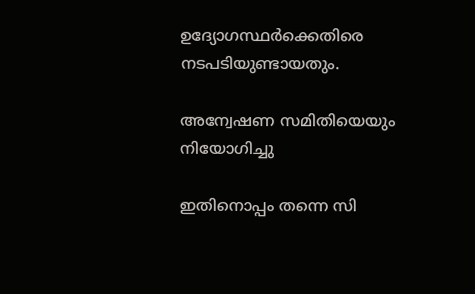ഉദ്യോഗസ്ഥർക്കെതിരെ നടപടിയുണ്ടായതും.

അന്വേഷണ സമിതിയെയും നിയോഗിച്ചു

ഇതിനൊപ്പം തന്നെ സി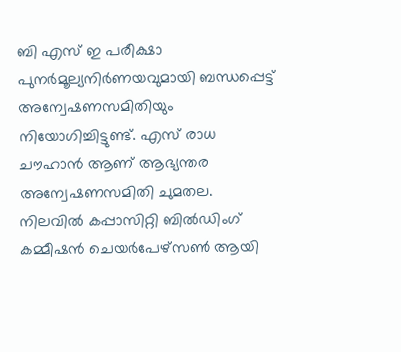ബി എസ് ഇ പരീക്ഷാ പുനർമൂല്യനിർണയവുമായി ബന്ധപ്പെട്ട് അന്വേഷണസമിതിയും നിയോഗിച്ചിട്ടുണ്ട്. എസ് രാധ ചൗഹാൻ ആണ് ആഭ്യന്തര അന്വേഷണസമിതി ചുമതല. നിലവില്‍ കപ്പാസിറ്റി ബില്‍ഡിംഗ് കമ്മീഷൻ ചെയർപേഴ്സണ്‍ ആയി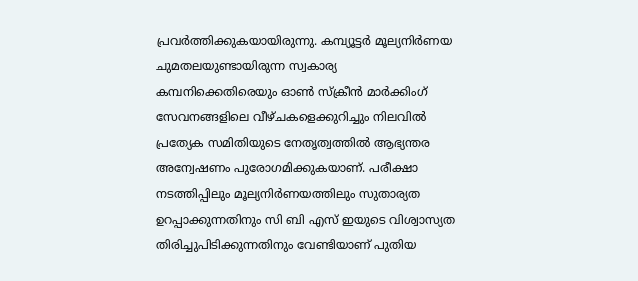പ്രവർത്തിക്കുകയായിരുന്നു. കമ്പ്യൂട്ടർ മൂല്യനിർണയ ചുമതലയുണ്ടായിരുന്ന സ്വകാര്യ കമ്പനിക്കെതിരെയും ഓണ്‍ സ്ക്രീൻ മാർക്കിംഗ് സേവനങ്ങളിലെ വീഴ്ചകളെക്കുറിച്ചും നിലവില്‍ പ്രത്യേക സമിതിയുടെ നേതൃത്വത്തില്‍ ആഭ്യന്തര അന്വേഷണം പുരോഗമിക്കുകയാണ്. പരീക്ഷാ നടത്തിപ്പിലും മൂല്യനിർണയത്തിലും സുതാര്യത ഉറപ്പാക്കുന്നതിനും സി ബി എസ് ഇയുടെ വിശ്വാസ്യത തിരിച്ചുപിടിക്കുന്നതിനും വേണ്ടിയാണ് പുതിയ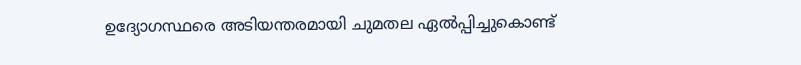ഉദ്യോഗസ്ഥരെ അടിയന്തരമായി ചുമതല ഏല്‍പ്പിച്ചുകൊണ്ട്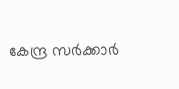കേന്ദ്ര സർക്കാർ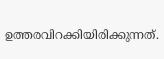ഉത്തരവിറക്കിയിരിക്കുന്നത്.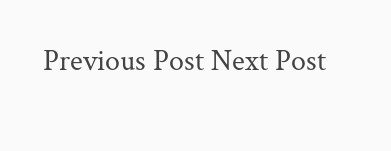Previous Post Next Post